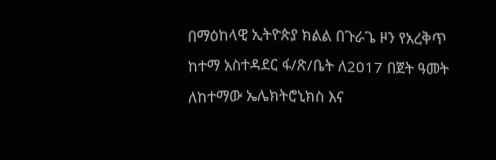በማዕከላዊ ኢትዮጵያ ክልል በጉራጌ ዞን የአረቅጥ ከተማ አስተዳደር ፋ/ጽ/ቤት ለ2017 በጀት ዓመት ለከተማው ኤሌክትሮኒክስ እና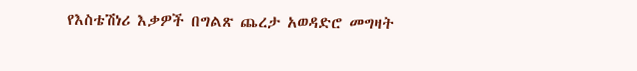የእስቴሽነሪ እቃዎች በግልጽ ጨረታ አወዳድሮ መግዛት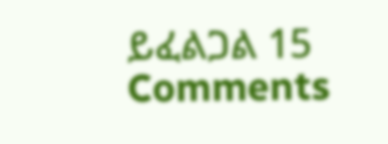ይፈልጋል 15 Comments